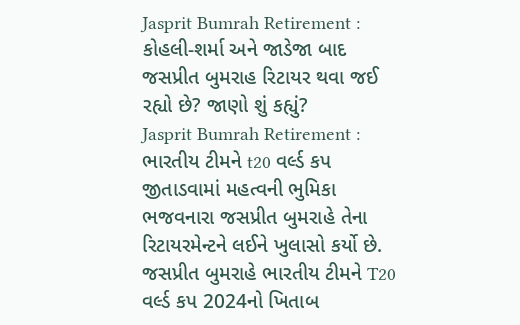Jasprit Bumrah Retirement : કોહલી-શર્મા અને જાડેજા બાદ જસપ્રીત બુમરાહ રિટાયર થવા જઈ રહ્યો છે? જાણો શું કહ્યું?
Jasprit Bumrah Retirement : ભારતીય ટીમને t20 વર્લ્ડ કપ જીતાડવામાં મહત્વની ભુમિકા ભજવનારા જસપ્રીત બુમરાહે તેના રિટાયરમેન્ટને લઈને ખુલાસો કર્યો છે.
જસપ્રીત બુમરાહે ભારતીય ટીમને T20 વર્લ્ડ કપ 2024નો ખિતાબ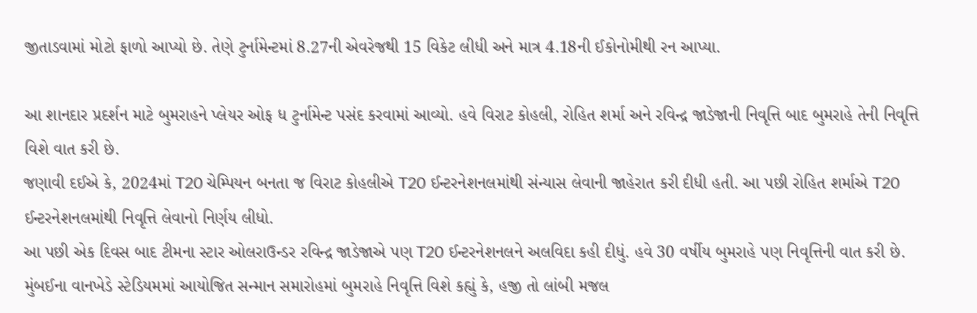જીતાડવામાં મોટો ફાળો આપ્યો છે. તેણે ટુર્નામેન્ટમાં 8.27ની એવરેજથી 15 વિકેટ લીધી અને માત્ર 4.18ની ઈકોનોમીથી રન આપ્યા.

આ શાનદાર પ્રદર્શન માટે બુમરાહને પ્લેયર ઓફ ધ ટુર્નામેન્ટ પસંદ કરવામાં આવ્યો. હવે વિરાટ કોહલી, રોહિત શર્મા અને રવિન્દ્ર જાડેજાની નિવૃત્તિ બાદ બુમરાહે તેની નિવૃત્તિ વિશે વાત કરી છે.
જણાવી દઈએ કે, 2024માં T20 ચેમ્પિયન બનતા જ વિરાટ કોહલીએ T20 ઈન્ટરનેશનલમાંથી સંન્યાસ લેવાની જાહેરાત કરી દીધી હતી. આ પછી રોહિત શર્માએ T20 ઈન્ટરનેશનલમાંથી નિવૃત્તિ લેવાનો નિર્ણય લીધો.
આ પછી એક દિવસ બાદ ટીમના સ્ટાર ઓલરાઉન્ડર રવિન્દ્ર જાડેજાએ પણ T20 ઈન્ટરનેશનલને અલવિદા કહી દીધું. હવે 30 વર્ષીય બુમરાહે પણ નિવૃત્તિની વાત કરી છે.
મુંબઈના વાનખેડે સ્ટેડિયમમાં આયોજિત સન્માન સમારોહમાં બુમરાહે નિવૃત્તિ વિશે કહ્યું કે, હજી તો લાંબી મજલ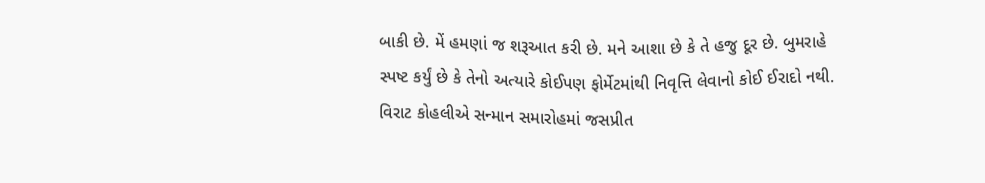બાકી છે. મેં હમણાં જ શરૂઆત કરી છે. મને આશા છે કે તે હજુ દૂર છે. બુમરાહે સ્પષ્ટ કર્યું છે કે તેનો અત્યારે કોઈપણ ફોર્મેટમાંથી નિવૃત્તિ લેવાનો કોઈ ઈરાદો નથી.
વિરાટ કોહલીએ સન્માન સમારોહમાં જસપ્રીત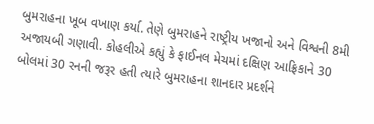બુમરાહના ખૂબ વખાણ કર્યા. તેણે બુમરાહને રાષ્ટ્રીય ખજાનો અને વિશ્વની 8મી અજાયબી ગણાવી. કોહલીએ કહ્યું કે ફાઈનલ મેચમાં દક્ષિણ આફ્રિકાને 30 બોલમાં 30 રનની જરૂર હતી ત્યારે બુમરાહના શાનદાર પ્રદર્શને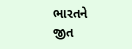ભારતને જીત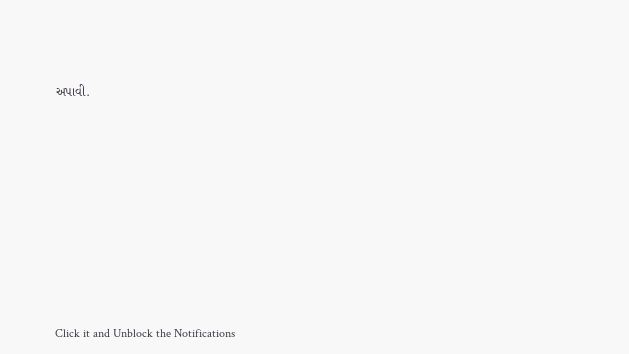અપાવી.












Click it and Unblock the Notifications